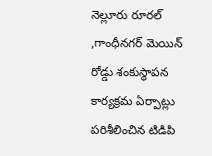నెల్లూరు రూరల్ ,గాంధీనగర్ మెయిన్ రోడ్డు శంకుస్థాపన కార్యక్రమ ఏర్పాట్లు పరిశీలించిన టిడిపి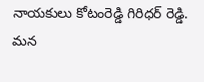నాయకులు కోటంరెడ్డి గిరిధర్ రెడ్డి.
మన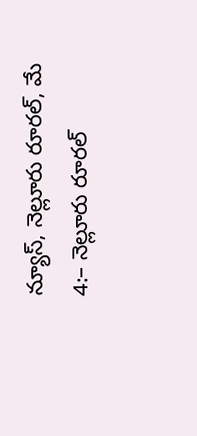న్యూస్, నెల్లూరు రూరల్, మే 4:– నెల్లూరు రూరల్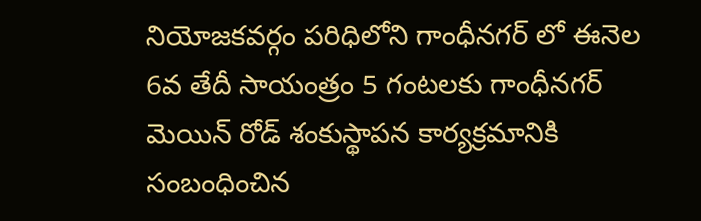నియోజకవర్గం పరిధిలోని గాంధీనగర్ లో ఈనెల 6వ తేదీ సాయంత్రం 5 గంటలకు గాంధీనగర్ మెయిన్ రోడ్ శంకుస్థాపన కార్యక్రమానికి సంబంధించిన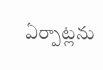ఏర్పాట్లను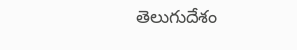తెలుగుదేశం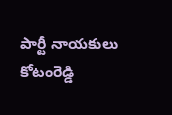పార్టీ నాయకులు కోటంరెడ్డి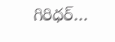గిరిధర్…